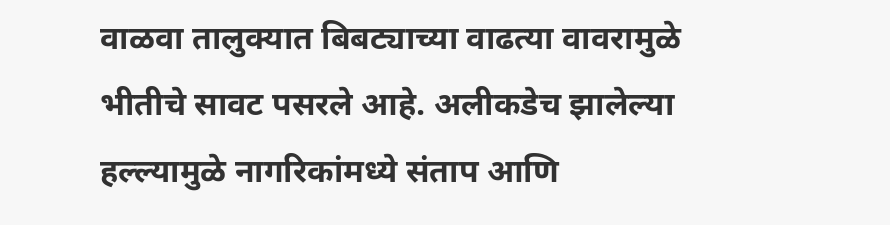वाळवा तालुक्यात बिबट्याच्या वाढत्या वावरामुळे भीतीचे सावट पसरले आहे. अलीकडेच झालेल्या हल्ल्यामुळे नागरिकांमध्ये संताप आणि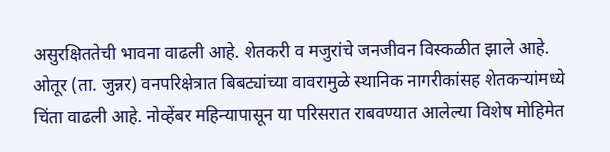असुरक्षिततेची भावना वाढली आहे. शेतकरी व मजुरांचे जनजीवन विस्कळीत झाले आहे.
ओतूर (ता. जुन्नर) वनपरिक्षेत्रात बिबट्यांच्या वावरामुळे स्थानिक नागरीकांसह शेतकऱ्यांमध्ये चिंता वाढली आहे. नोव्हेंबर महिन्यापासून या परिसरात राबवण्यात आलेल्या विशेष मोहिमेत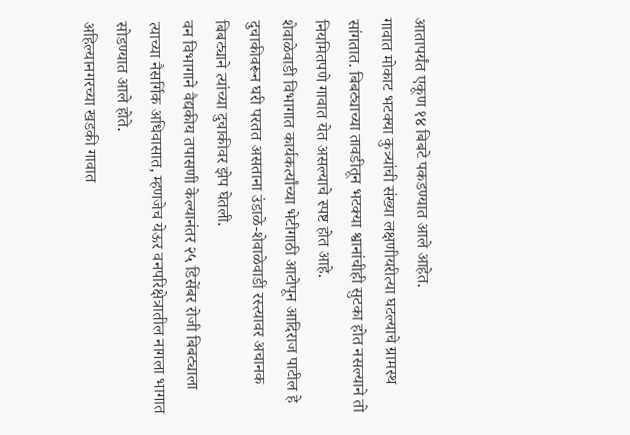आतापर्यंत एकूण १४ बिबटे पकडण्यात आले आहेत.
गावात मोकाट भटक्या कुत्र्यांची संख्या लक्षणीयरीत्या घटल्याचे ग्रामस्थ सांगतात. बिबट्याच्या तावडीतून भटक्या श्वानांचीही सुटका होत नसल्याने तो नियमितपणे गावात येत असल्याचे स्पष्ट होत आहे.
शेवाळेवाडी विभागात कार्यकर्त्यांच्या भेटीगाठी आटोपून आदिराज पाटील हे दुचाकीवरून घरी परतत असताना उंडाळे-शेवाळेवाडी रस्त्यावर अचानक बिबट्याने त्यांच्या दुचाकीवर झेप घेतली.
वन विभागाने वैद्यकीय तपासणी केल्यानंतर २५ डिसेंबर रोजी बिबट्याला त्याच्या नैसर्गिक अधिवासात, म्हणजेच येऊर वनपरिक्षेत्रातील नागला भागात सोडण्यात आले होते.
अहिल्यानगरच्या खडकी गावात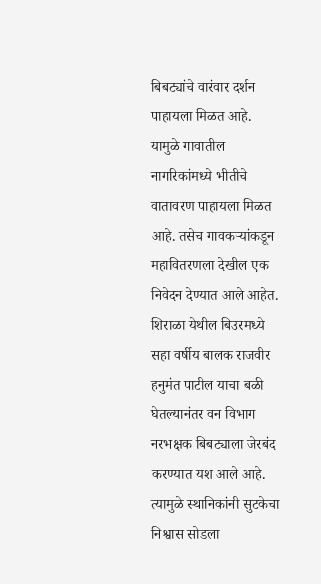बिबट्यांचे वारंवार दर्शन पाहायला मिळत आहे. यामुळे गावातील नागरिकांमध्ये भीतीचे वातावरण पाहायला मिळत आहे. तसेच गावकऱ्यांकडून महावितरणला देखील एक निवेदन देण्यात आले आहेत.
शिराळा येथील बिउरमध्ये सहा वर्षीय बालक राजवीर हनुमंत पाटील याचा बळी घेतल्यानंतर वन विभाग नरभक्षक बिबट्याला जेरबंद करण्यात यश आले आहे. त्यामुळे स्थानिकांनी सुटकेचा निश्वास सोडला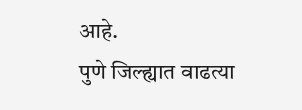आहे.
पुणे जिल्ह्यात वाढत्या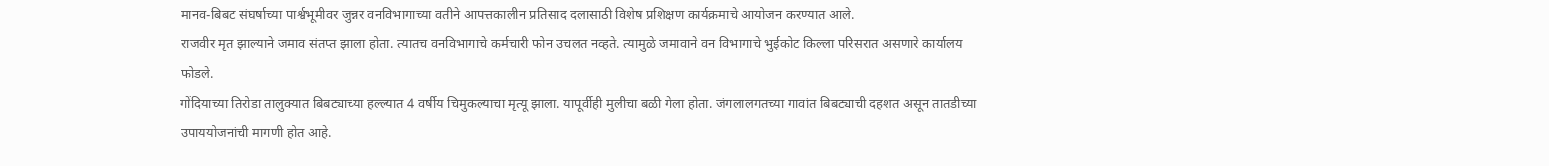मानव-बिबट संघर्षाच्या पार्श्वभूमीवर जुन्नर वनविभागाच्या वतीने आपत्तकालीन प्रतिसाद दलासाठी विशेष प्रशिक्षण कार्यक्रमाचे आयोजन करण्यात आले.
राजवीर मृत झाल्याने जमाव संतप्त झाला होता. त्यातच वनविभागाचे कर्मचारी फोन उचलत नव्हते. त्यामुळे जमावाने वन विभागाचे भुईकोट किल्ला परिसरात असणारे कार्यालय फोडले.
गोंदियाच्या तिरोडा तालुक्यात बिबट्याच्या हल्ल्यात 4 वर्षीय चिमुकल्याचा मृत्यू झाला. यापूर्वीही मुलीचा बळी गेला होता. जंगलालगतच्या गावांत बिबट्याची दहशत असून तातडीच्या उपाययोजनांची मागणी होत आहे.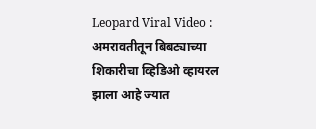Leopard Viral Video : अमरावतीतून बिबट्याच्या शिकारीचा व्हिडिओ व्हायरल झाला आहे ज्यात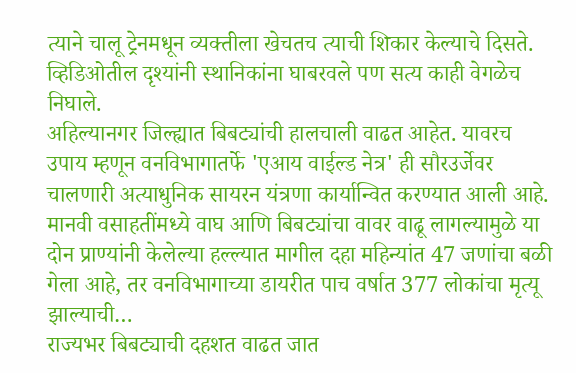त्याने चालू ट्रेनमधून व्यक्तीला खेचतच त्याची शिकार केल्याचे दिसते. व्हिडिओतील दृश्यांनी स्थानिकांना घाबरवले पण सत्य काही वेगळेच निघाले.
अहिल्यानगर जिल्ह्यात बिबट्यांची हालचाली वाढत आहेत. यावरच उपाय म्हणून वनविभागातर्फे 'एआय वाईल्ड नेत्र' ही सौरउर्जेवर चालणारी अत्याधुनिक सायरन यंत्रणा कार्यान्वित करण्यात आली आहे.
मानवी वसाहतींमध्ये वाघ आणि बिबट्यांचा वावर वाढू लागल्यामुळे या दोन प्राण्यांनी केलेल्या हल्ल्यात मागील दहा महिन्यांत 47 जणांचा बळी गेला आहे, तर वनविभागाच्या डायरीत पाच वर्षात 377 लोकांचा मृत्यू झाल्याची…
राज्यभर बिबट्याची दहशत वाढत जात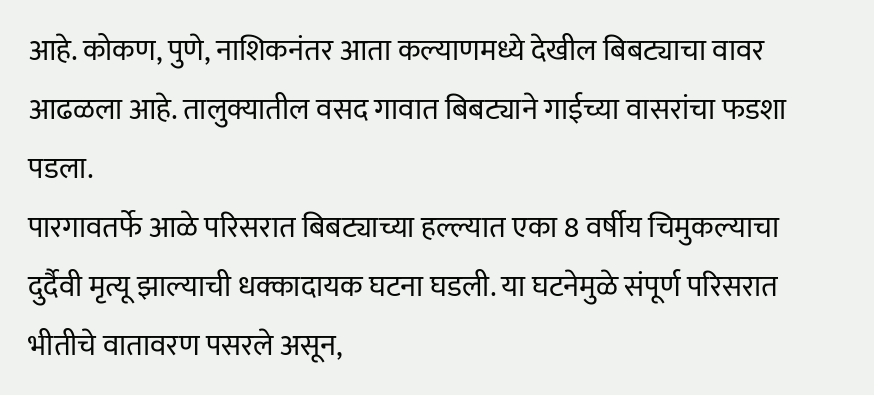आहे. कोकण, पुणे, नाशिकनंतर आता कल्याणमध्ये देखील बिबट्याचा वावर आढळला आहे. तालुक्यातील वसद गावात बिबट्याने गाईच्या वासरांचा फडशा पडला.
पारगावतर्फे आळे परिसरात बिबट्याच्या हल्ल्यात एका 8 वर्षीय चिमुकल्याचा दुर्दैवी मृत्यू झाल्याची धक्कादायक घटना घडली. या घटनेमुळे संपूर्ण परिसरात भीतीचे वातावरण पसरले असून,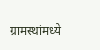ग्रामस्थांमध्ये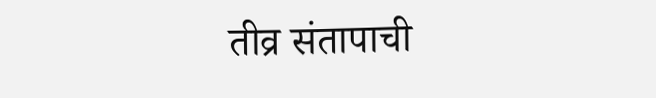तीव्र संतापाची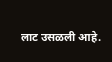लाट उसळली आहे.